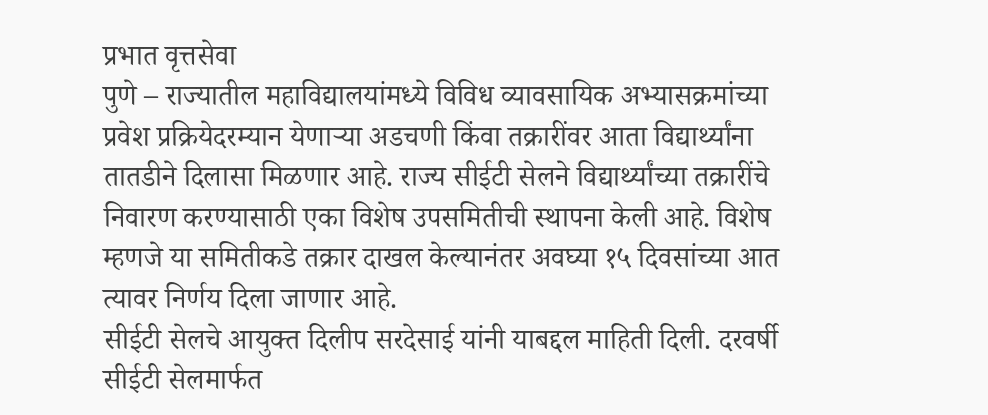प्रभात वृत्तसेवा
पुणे – राज्यातील महाविद्यालयांमध्ये विविध व्यावसायिक अभ्यासक्रमांच्या प्रवेश प्रक्रियेदरम्यान येणाऱ्या अडचणी किंवा तक्रारींवर आता विद्यार्थ्यांना तातडीने दिलासा मिळणार आहे. राज्य सीईटी सेलने विद्यार्थ्यांच्या तक्रारींचे निवारण करण्यासाठी एका विशेष उपसमितीची स्थापना केली आहे. विशेष म्हणजे या समितीकडे तक्रार दाखल केल्यानंतर अवघ्या १५ दिवसांच्या आत त्यावर निर्णय दिला जाणार आहे.
सीईटी सेलचे आयुक्त दिलीप सरदेसाई यांनी याबद्दल माहिती दिली. दरवर्षी सीईटी सेलमार्फत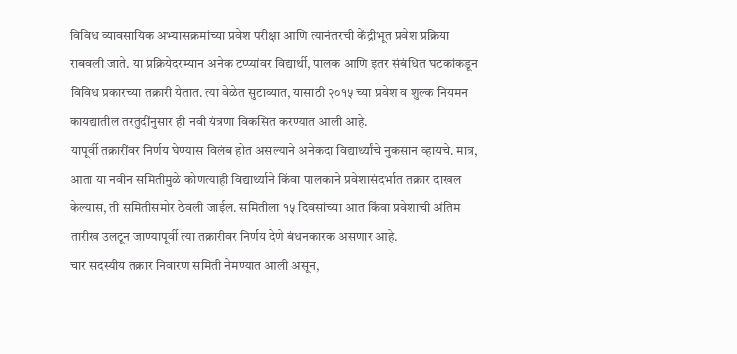विविध व्यावसायिक अभ्यासक्रमांच्या प्रवेश परीक्षा आणि त्यानंतरची केंद्रीभूत प्रवेश प्रक्रिया राबवली जाते. या प्रक्रियेदरम्यान अनेक टप्प्यांवर विद्यार्थी, पालक आणि इतर संबंधित घटकांकडून विविध प्रकारच्या तक्रारी येतात. त्या वेळेत सुटाव्यात, यासाठी २०१५ च्या प्रवेश व शुल्क नियमन कायद्यातील तरतुदींनुसार ही नवी यंत्रणा विकसित करण्यात आली आहे.
यापूर्वी तक्रारींवर निर्णय घेण्यास विलंब होत असल्याने अनेकदा विद्यार्थ्यांचे नुकसान व्हायचे. मात्र, आता या नवीन समितीमुळे कोणत्याही विद्यार्थ्याने किंवा पालकाने प्रवेशासंदर्भात तक्रार दाखल केल्यास, ती समितीसमोर ठेवली जाईल. समितीला १५ दिवसांच्या आत किंवा प्रवेशाची अंतिम तारीख उलटून जाण्यापूर्वी त्या तक्रारीवर निर्णय देणे बंधनकारक असणार आहे.
चार सदस्यीय तक्रार निवारण समिती नेमण्यात आली असून,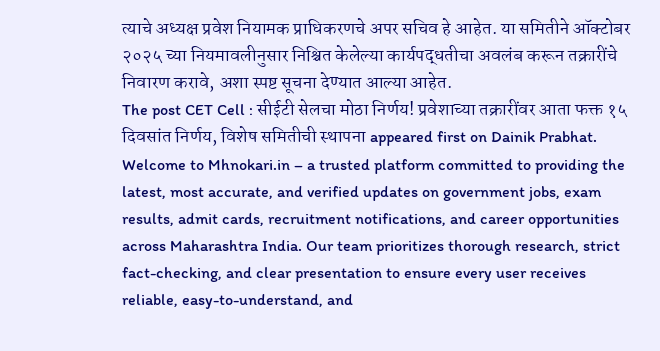त्याचे अध्यक्ष प्रवेश नियामक प्राधिकरणचे अपर सचिव हे आहेत. या समितीने ऑक्टोबर २०२५ च्या नियमावलीनुसार निश्चित केलेल्या कार्यपद्धतीचा अवलंब करून तक्रारींचे निवारण करावे, अशा स्पष्ट सूचना देण्यात आल्या आहेत.
The post CET Cell : सीईटी सेलचा मोठा निर्णय! प्रवेशाच्या तक्रारींवर आता फक्त १५ दिवसांत निर्णय, विशेष समितीची स्थापना appeared first on Dainik Prabhat.
Welcome to Mhnokari.in – a trusted platform committed to providing the latest, most accurate, and verified updates on government jobs, exam results, admit cards, recruitment notifications, and career opportunities across Maharashtra India. Our team prioritizes thorough research, strict fact-checking, and clear presentation to ensure every user receives reliable, easy-to-understand, and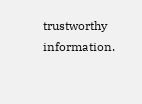trustworthy information.